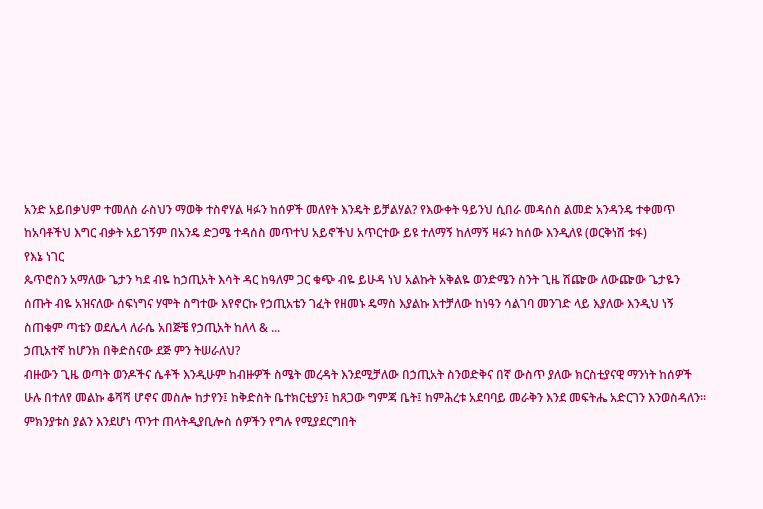አንድ አይበቃህም ተመለስ ራስህን ማወቅ ተስኖሃል ዛፉን ከሰዎች መለየት እንዴት ይቻልሃል? የእውቀት ዓይንህ ሲበራ መዳሰስ ልመድ አንዳንዴ ተቀመጥ ከአባቶችህ እግር ብቃት አይገኝም በአንዴ ድጋሜ ተዳሰስ መጥተህ አይኖችህ አጥርተው ይዩ ተለማኝ ከለማኝ ዛፉን ከሰው እንዲለዩ (ወርቅነሽ ቱፋ)
የእኔ ነገር
ጴጥሮስን አማለው ጌታን ካደ ብዬ ከኃጢአት እሳት ዳር ከዓለም ጋር ቁጭ ብዬ ይሁዳ ነህ አልኩት አቅልዬ ወንድሜን ስንት ጊዜ ሽጬው ለውጬው ጌታዬን ሰጡት ብዬ አዝናለው ሰፍነግና ሃሞት ስግተው እየኖርኩ የኃጢአቴን ገፈት የዘመኑ ዴማስ እያልኩ እተቻለው ከነዓን ሳልገባ መንገድ ላይ እያለው እንዲህ ነኝ ስጠቁም ጣቴን ወደሌላ ለራሴ አበጅቼ የኃጢአት ከለላ & ...
ኃጢአተኛ ከሆንክ በቅድስናው ደጅ ምን ትሠራለህ?
ብዙውን ጊዜ ወጣት ወንዶችና ሴቶች እንዲሁም ከብዙዎች ስሜት መረዳት እንደሚቻለው በኃጢአት ስንወድቅና በኛ ውስጥ ያለው ክርስቲያናዊ ማንነት ከሰዎች ሁሉ በተለየ መልኩ ቆሻሻ ሆኖና መስሎ ከታየን፤ ከቅድስት ቤተክርቲያን፤ ከጸጋው ግምጃ ቤት፤ ከምሕረቱ አደባባይ መራቅን እንደ መፍትሔ አድርገን እንወስዳለን፡፡ ምክንያቱስ ያልን እንደሆነ ጥንተ ጠላትዲያቢሎስ ሰዎችን የግሉ የሚያደርግበት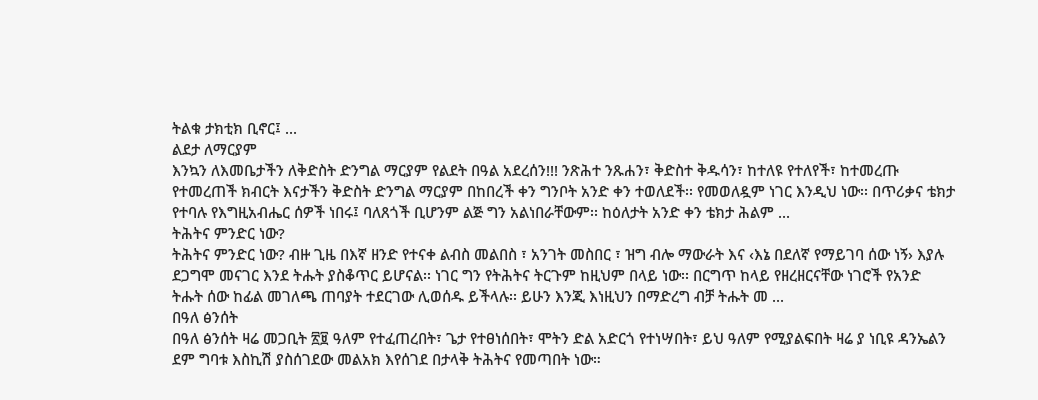ትልቁ ታክቲክ ቢኖር፤ ...
ልደታ ለማርያም
እንኳን ለእመቤታችን ለቅድስት ድንግል ማርያም የልደት በዓል አደረሰን!!! ንጽሕተ ንጹሐን፣ ቅድስተ ቅዱሳን፣ ከተለዩ የተለየች፣ ከተመረጡ የተመረጠች ክብርት እናታችን ቅድስት ድንግል ማርያም በከበረች ቀን ግንቦት አንድ ቀን ተወለደች፡፡ የመወለዷም ነገር እንዲህ ነው፡፡ በጥሪቃና ቴክታ የተባሉ የእግዚአብሔር ሰዎች ነበሩ፤ ባለጸጎች ቢሆንም ልጅ ግን አልነበራቸውም፡፡ ከዕለታት አንድ ቀን ቴክታ ሕልም ...
ትሕትና ምንድር ነው?
ትሕትና ምንድር ነው? ብዙ ጊዜ በእኛ ዘንድ የተናቀ ልብስ መልበስ ፣ አንገት መስበር ፣ ዝግ ብሎ ማውራት እና ‹እኔ በደለኛ የማይገባ ሰው ነኝ› እያሉ ደጋግሞ መናገር እንደ ትሑት ያስቆጥር ይሆናል፡፡ ነገር ግን የትሕትና ትርጉም ከዚህም በላይ ነው፡፡ በርግጥ ከላይ የዘረዘርናቸው ነገሮች የአንድ ትሑት ሰው ከፊል መገለጫ ጠባያት ተደርገው ሊወሰዱ ይችላሉ፡፡ ይሁን እንጂ እነዚህን በማድረግ ብቻ ትሑት መ ...
በዓለ ፅንሰት
በዓለ ፅንሰት ዛሬ መጋቢት ፳፱ ዓለም የተፈጠረበት፣ ጌታ የተፀነሰበት፣ ሞትን ድል አድርጎ የተነሣበት፣ ይህ ዓለም የሚያልፍበት ዛሬ ያ ነቢዩ ዳንኤልን ደም ግባቱ እስኪሽ ያስሰገደው መልአክ እየሰገደ በታላቅ ትሕትና የመጣበት ነው።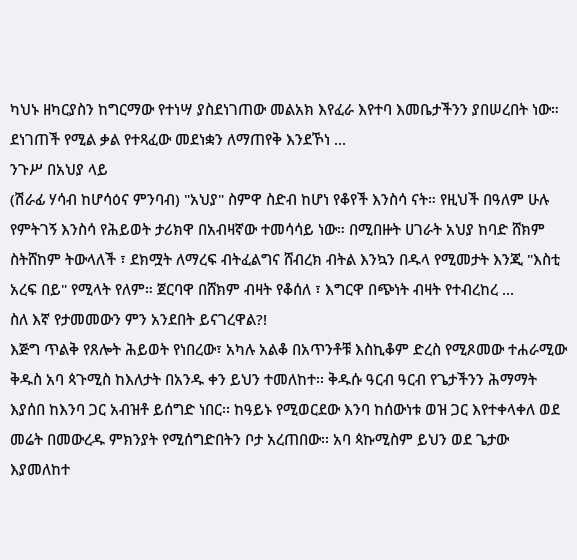ካህኑ ዘካርያስን ከግርማው የተነሣ ያስደነገጠው መልአክ እየፈራ እየተባ እመቤታችንን ያበሠረበት ነው። ደነገጠች የሚል ቃል የተጻፈው መደነቋን ለማጠየቅ እንደኾነ ...
ንጉሥ በአህያ ላይ
(ሽራፊ ሃሳብ ከሆሳዕና ምንባብ) "አህያ" ስምዋ ስድብ ከሆነ የቆየች እንስሳ ናት። የዚህች በዓለም ሁሉ የምትገኝ እንስሳ የሕይወት ታሪክዋ በአብዛኛው ተመሳሳይ ነው። በሚበዙት ሀገራት አህያ ከባድ ሸክም ስትሸከም ትውላለች ፣ ደክሟት ለማረፍ ብትፈልግና ሸብረክ ብትል እንኳን በዱላ የሚመታት እንጂ "እስቲ አረፍ በይ" የሚላት የለም። ጀርባዋ በሸክም ብዛት የቆሰለ ፣ እግርዋ በጭነት ብዛት የተብረከረ ...
ስለ እኛ የታመመውን ምን አንደበት ይናገረዋል?!
እጅግ ጥልቅ የጸሎት ሕይወት የነበረው፣ አካሉ አልቆ በአጥንቶቹ እስኪቆም ድረስ የሚጾመው ተሐራሚው ቅዱስ አባ ጳጉሚስ ከእለታት በአንዱ ቀን ይህን ተመለከተ፡፡ ቅዱሱ ዓርብ ዓርብ የጌታችንን ሕማማት እያሰበ ከእንባ ጋር አብዝቶ ይሰግድ ነበር፡፡ ከዓይኑ የሚወርደው እንባ ከሰውነቱ ወዝ ጋር እየተቀላቀለ ወደ መሬት በመውረዱ ምክንያት የሚሰግድበትን ቦታ አረጠበው፡፡ አባ ጳኩሚስም ይህን ወደ ጌታው እያመለከተ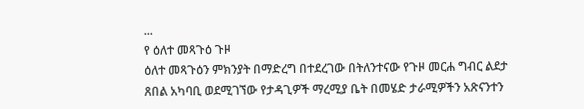...
የ ዕለተ መጻጉዕ ጉዞ
ዕለተ መጻጉዕን ምክንያት በማድረግ በተደረገው በትለንተናው የጉዞ መርሐ ግብር ልደታ ጸበል አካባቢ ወደሚገኘው የታዳጊዎች ማረሚያ ቤት በመሄድ ታራሚዎችን አጽናንተን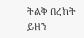ትልቅ በረከት ይዘን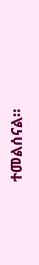ተመልሰናል።